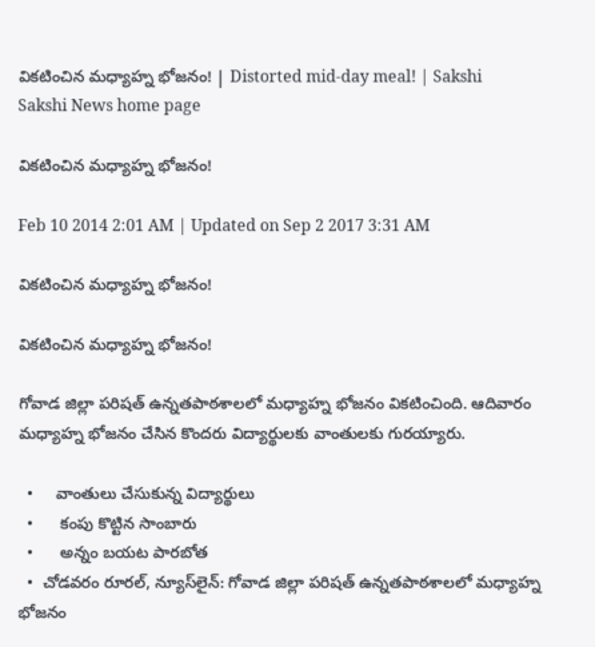వికటించిన మధ్యాహ్న భోజనం! | Distorted mid-day meal! | Sakshi
Sakshi News home page

వికటించిన మధ్యాహ్న భోజనం!

Feb 10 2014 2:01 AM | Updated on Sep 2 2017 3:31 AM

వికటించిన మధ్యాహ్న భోజనం!

వికటించిన మధ్యాహ్న భోజనం!

గోవాడ జిల్లా పరిషత్ ఉన్నతపాఠశాలలో మధ్యాహ్న భోజనం వికటించింది. ఆదివారం మధ్యాహ్న భోజనం చేసిన కొందరు విద్యార్థులకు వాంతులకు గురయ్యారు.

  •     వాంతులు చేసుకున్న విద్యార్థులు
  •      కంపు కొట్టిన సాంబారు
  •      అన్నం బయట పారబోత
  •  చోడవరం రూరల్, న్యూస్‌లైన్: గోవాడ జిల్లా పరిషత్ ఉన్నతపాఠశాలలో మధ్యాహ్న భోజనం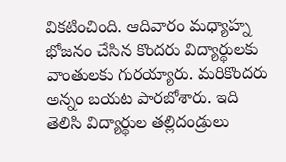వికటించింది. ఆదివారం మధ్యాహ్న భోజనం చేసిన కొందరు విద్యార్థులకు వాంతులకు గురయ్యారు. మరికొందరు అన్నం బయట పారబోశారు. ఇది తెలిసి విద్యార్థుల తల్లిదండ్రులు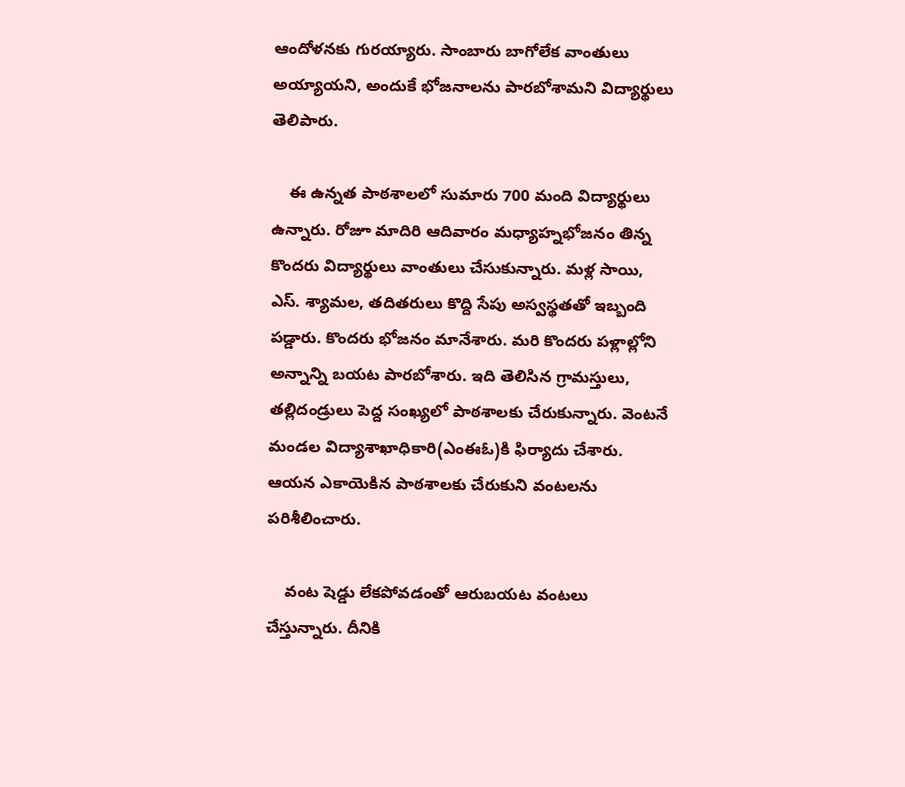ఆందోళనకు గురయ్యారు. సాంబారు బాగోలేక వాంతులు అయ్యాయని, అందుకే భోజనాలను పారబోశామని విద్యార్థులు తెలిపారు.

    ఈ ఉన్నత పాఠశాలలో సుమారు 700 మంది విద్యార్థులు ఉన్నారు. రోజూ మాదిరి ఆదివారం మధ్యాహ్నభోజనం తిన్న కొందరు విద్యార్థులు వాంతులు చేసుకున్నారు. మళ్ల సాయి, ఎస్. శ్యామల, తదితరులు కొద్ది సేపు అస్వస్థతతో ఇబ్బంది పడ్డారు. కొందరు భోజనం మానేశారు. మరి కొందరు పళ్లాల్లోని అన్నాన్ని బయట పారబోశారు. ఇది తెలిసిన గ్రామస్తులు, తల్లిదండ్రులు పెద్ద సంఖ్యలో పాఠశాలకు చేరుకున్నారు. వెంటనే మండల విద్యాశాఖాధికారి(ఎంఈఓ)కి ఫిర్యాదు చేశారు. ఆయన ఎకాయెకిన పాఠశాలకు చేరుకుని వంటలను పరిశీలించారు.

    వంట షెడ్డు లేకపోవడంతో ఆరుబయట వంటలు చేస్తున్నారు. దీనికి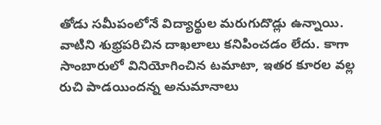తోడు సమీపంలోనే విద్యార్థుల మరుగుదొడ్లు ఉన్నాయి. వాటిని శుభ్రపరిచిన దాఖలాలు కనిపించడం లేదు. కాగా సాంబారులో వినియోగించిన టమాటా, ఇతర కూరల వల్ల రుచి పాడయిందన్న అనుమానాలు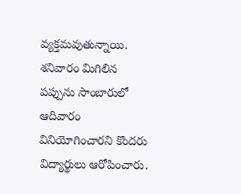వ్యక్తమవుతున్నాయి. శనివారం మిగిలిన పప్పును సాంబారులో ఆదివారం వినియోగించారని కొందరు విద్యార్థులు ఆరోపించారు.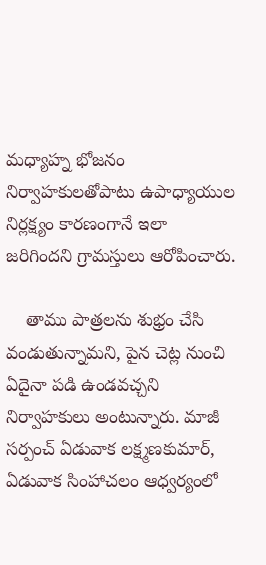మధ్యాహ్న భోజనం నిర్వాహకులతోపాటు ఉపాధ్యాయుల నిర్లక్ష్యం కారణంగానే ఇలా జరిగిందని గ్రామస్తులు ఆరోపించారు.

    తాము పాత్రలను శుభ్రం చేసి  వండుతున్నామని, పైన చెట్ల నుంచి ఏదైనా పడి ఉండవచ్చని నిర్వాహకులు అంటున్నారు. మాజీ సర్పంచ్ ఏడువాక లక్ష్మణకుమార్, ఏడువాక సింహాచలం ఆధ్వర్యంలో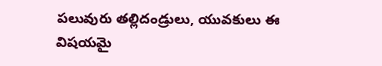పలువురు తల్లిదండ్రులు, యువకులు ఈ విషయమై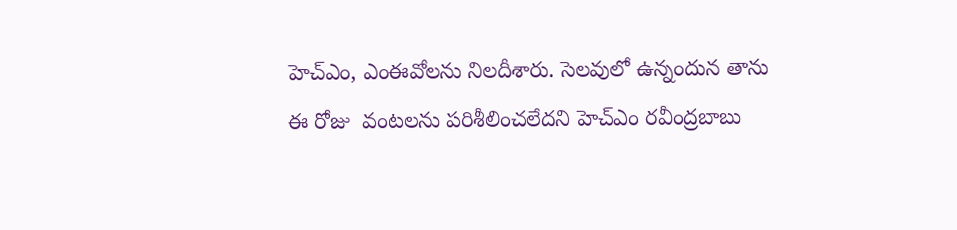హెచ్‌ఎం, ఎంఈవోలను నిలదీశారు. సెలవులో ఉన్నందున తాను ఈ రోజు  వంటలను పరిశీలించలేదని హెచ్‌ఎం రవీంద్రబాబు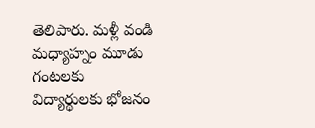తెలిపారు. మళ్లీ వండి మధ్యాహ్నం మూడు గంటలకు విద్యార్థులకు భోజనం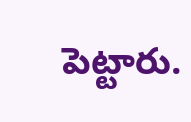పెట్టారు.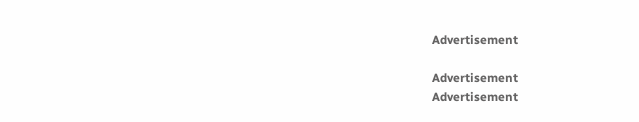Advertisement

Advertisement
Advertisement